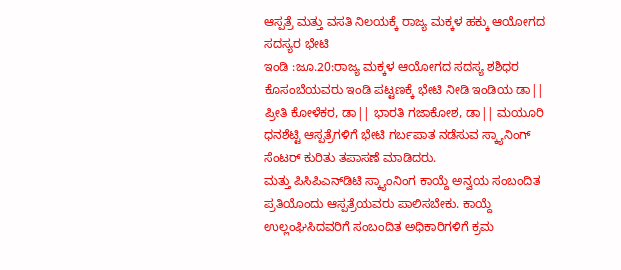ಆಸ್ಪತ್ರೆ ಮತ್ತು ವಸತಿ ನಿಲಯಕ್ಕೆ ರಾಜ್ಯ ಮಕ್ಕಳ ಹಕ್ಕು ಆಯೋಗದ ಸದಸ್ಯರ ಭೇಟಿ
ಇಂಡಿ :ಜೂ.20:ರಾಜ್ಯ ಮಕ್ಕಳ ಆಯೋಗದ ಸದಸ್ಯ ಶಶಿಧರ ಕೊಸಂಬೆಯವರು ಇಂಡಿ ಪಟ್ಟಣಕ್ಕೆ ಭೇಟಿ ನೀಡಿ ಇಂಡಿಯ ಡಾ|| ಪ್ರೀತಿ ಕೋಳೆಕರ, ಡಾ|| ಭಾರತಿ ಗಜಾಕೋಶ, ಡಾ|| ಮಯೂರಿ ಧನಶೆಟ್ಟಿ ಆಸ್ಪತ್ರೆಗಳಿಗೆ ಭೇಟಿ ಗರ್ಬಪಾತ ನಡೆಸುವ ಸ್ಕ್ಯಾನಿಂಗ್ ಸೆಂಟರ್ ಕುರಿತು ತಪಾಸಣೆ ಮಾಡಿದರು.
ಮತ್ತು ಪಿಸಿಪಿಎನ್‍ಡಿಟಿ ಸ್ಕ್ಯಾಂನಿಂಗ ಕಾಯ್ದೆ ಅನ್ವಯ ಸಂಬಂದಿತ ಪ್ರತಿಯೊಂದು ಆಸ್ಪತ್ರೆಯವರು ಪಾಲಿಸಬೇಕು. ಕಾಯ್ದೆ ಉಲ್ಲಂಘಿಸಿದವರಿಗೆ ಸಂಬಂದಿತ ಅಧಿಕಾರಿಗಳಿಗೆ ಕ್ರಮ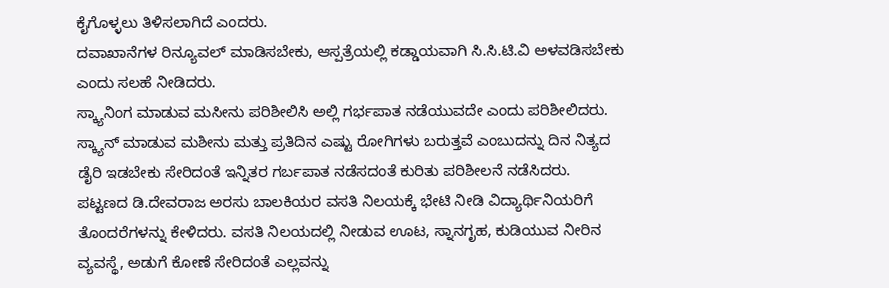ಕೈಗೊಳ್ಳಲು ತಿಳಿಸಲಾಗಿದೆ ಎಂದರು.
ದವಾಖಾನೆಗಳ ರಿನ್ಯೂವಲ್ ಮಾಡಿಸಬೇಕು, ಆಸ್ಪತ್ರೆಯಲ್ಲಿ ಕಡ್ಡಾಯವಾಗಿ ಸಿ.ಸಿ.ಟಿ.ವಿ ಅಳವಡಿಸಬೇಕು ಎಂದು ಸಲಹೆ ನೀಡಿದರು.
ಸ್ಕ್ಯಾನಿಂಗ ಮಾಡುವ ಮಸೀನು ಪರಿಶೀಲಿಸಿ ಅಲ್ಲಿ ಗರ್ಭಪಾತ ನಡೆಯುವದೇ ಎಂದು ಪರಿಶೀಲಿದರು. ಸ್ಕ್ಯಾನ್ ಮಾಡುವ ಮಶೀನು ಮತ್ತು ಪ್ರತಿದಿನ ಎಷ್ಟು ರೋಗಿಗಳು ಬರುತ್ತವೆ ಎಂಬುದನ್ನು ದಿನ ನಿತ್ಯದ ಡೈರಿ ಇಡಬೇಕು ಸೇರಿದಂತೆ ಇನ್ನಿತರ ಗರ್ಬಪಾತ ನಡೆಸದಂತೆ ಕುರಿತು ಪರಿಶೀಲನೆ ನಡೆಸಿದರು.
ಪಟ್ಟಣದ ಡಿ.ದೇವರಾಜ ಅರಸು ಬಾಲಕಿಯರ ವಸತಿ ನಿಲಯಕ್ಕೆ ಭೇಟಿ ನೀಡಿ ವಿದ್ಯಾರ್ಥಿನಿಯರಿಗೆ ತೊಂದರೆಗಳನ್ನು ಕೇಳಿದರು. ವಸತಿ ನಿಲಯದಲ್ಲಿ ನೀಡುವ ಊಟ, ಸ್ನಾನಗೃಹ, ಕುಡಿಯುವ ನೀರಿನ ವ್ಯವಸ್ಥೆ, ಅಡುಗೆ ಕೋಣೆ ಸೇರಿದಂತೆ ಎಲ್ಲವನ್ನು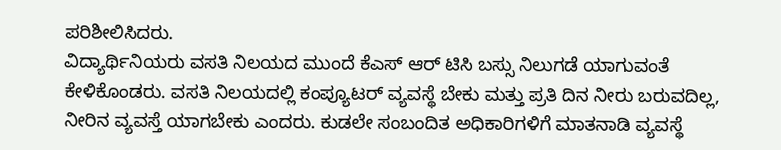ಪರಿಶೀಲಿಸಿದರು.
ವಿದ್ಯಾರ್ಥಿನಿಯರು ವಸತಿ ನಿಲಯದ ಮುಂದೆ ಕೆಎಸ್ ಆರ್ ಟಿಸಿ ಬಸ್ಸು ನಿಲುಗಡೆ ಯಾಗುವಂತೆ ಕೇಳಿಕೊಂಡರು. ವಸತಿ ನಿಲಯದಲ್ಲಿ ಕಂಪ್ಯೂಟರ್ ವ್ಯವಸ್ಥೆ ಬೇಕು ಮತ್ತು ಪ್ರತಿ ದಿನ ನೀರು ಬರುವದಿಲ್ಲ, ನೀರಿನ ವ್ಯವಸ್ತೆ ಯಾಗಬೇಕು ಎಂದರು. ಕುಡಲೇ ಸಂಬಂದಿತ ಅಧಿಕಾರಿಗಳಿಗೆ ಮಾತನಾಡಿ ವ್ಯವಸ್ಥೆ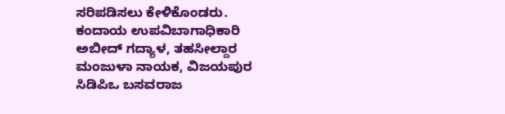ಸರಿಪಡಿಸಲು ಕೇಳಿಕೊಂಡರು.
ಕಂದಾಯ ಉಪವಿಬಾಗಾಧಿಕಾರಿ ಅಬೀದ್ ಗದ್ಯಾಳ, ತಹಸೀಲ್ದಾರ ಮಂಜುಳಾ ನಾಯಕ, ವಿಜಯಪುರ ಸಿಡಿಪಿಒ ಬಸವರಾಜ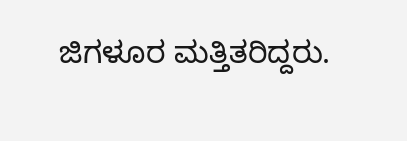ಜಿಗಳೂರ ಮತ್ತಿತರಿದ್ದರು.